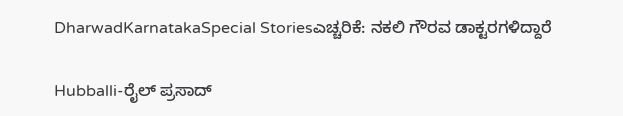DharwadKarnatakaSpecial Storiesಎಚ್ಚರಿಕೆ: ನಕಲಿ ಗೌರವ ಡಾಕ್ಟರಗಳಿದ್ದಾರೆ

Hubballi-ರೈಲ್‌ ಪ್ರಸಾದ್‌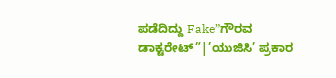ಪಡೆದಿದ್ದು Fake”ಗೌರವ ಡಾಕ್ಟರೇಟ್‌”|’ಯುಜಿಸಿ’ ಪ್ರಕಾರ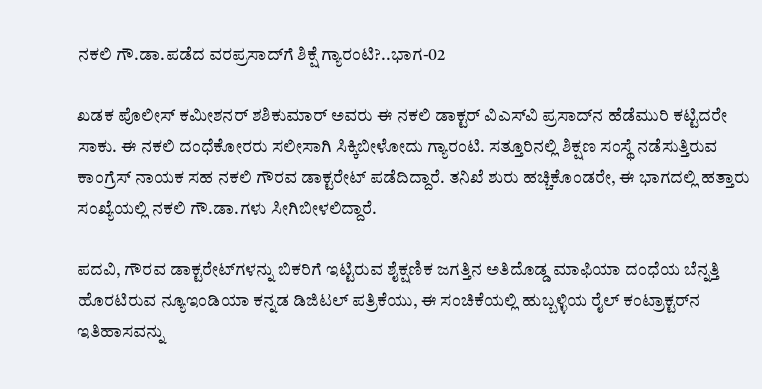ನಕಲಿ ಗೌ.ಡಾ.ಪಡೆದ ವರಪ್ರಸಾದ್‌ಗೆ ಶಿಕ್ಷೆ ಗ್ಯಾರಂಟಿ?..ಭಾಗ-02

ಖಡಕ ಪೊಲೀಸ್‌ ಕಮೀಶನರ್‌ ಶಶಿಕುಮಾರ್‌ ಅವರು ಈ ನಕಲಿ ಡಾಕ್ಟರ್‌ ವಿಎಸ್‌ವಿ ಪ್ರಸಾದ್‌ನ ಹೆಡೆಮುರಿ ಕಟ್ಟಿದರೇ ಸಾಕು. ಈ ನಕಲಿ ದಂಧೆಕೋರರು ಸಲೀಸಾಗಿ ಸಿಕ್ಕಿಬೀಳೋದು ಗ್ಯಾರಂಟಿ. ಸತ್ತೂರಿನಲ್ಲಿ ಶಿಕ್ಷಣ ಸಂಸ್ಥೆ ನಡೆಸುತ್ತಿರುವ ಕಾಂಗ್ರೆಸ್‌ ನಾಯಕ ಸಹ ನಕಲಿ ಗೌರವ ಡಾಕ್ಟರೇಟ್‌ ಪಡೆದಿದ್ದಾರೆ. ತನಿಖೆ ಶುರು ಹಚ್ಚಿಕೊಂಡರೇ, ಈ ಭಾಗದಲ್ಲಿ ಹತ್ತಾರು ಸಂಖ್ಯೆಯಲ್ಲಿ ನಕಲಿ ಗೌ.ಡಾ.ಗಳು ಸೀಗಿಬೀಳಲಿದ್ದಾರೆ.

ಪದವಿ, ಗೌರವ ಡಾಕ್ಟರೇಟ್‌ಗಳನ್ನು ಬಿಕರಿಗೆ ಇಟ್ಟಿರುವ ಶೈಕ್ಷಣಿಕ ಜಗತ್ತಿನ ಅತಿದೊಡ್ಡ ಮಾಫಿಯಾ ದಂಧೆಯ ಬೆನ್ನತ್ತಿ ಹೊರಟಿರುವ ನ್ಯೂಇಂಡಿಯಾ ಕನ್ನಡ ಡಿಜಿಟಲ್‌ ಪತ್ರಿಕೆಯು, ಈ ಸಂಚಿಕೆಯಲ್ಲಿ ಹುಬ್ಬಳ್ಳಿಯ ರೈಲ್‌ ಕಂಟ್ರಾಕ್ಟರ್‌ನ ಇತಿಹಾಸವನ್ನು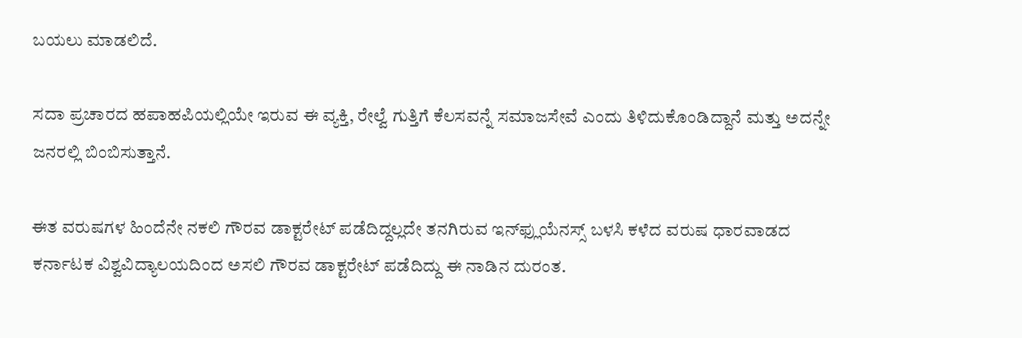ಬಯಲು ಮಾಡಲಿದೆ.

ಸದಾ ಪ್ರಚಾರದ ಹಪಾಹಪಿಯಲ್ಲಿಯೇ ಇರುವ ಈ ವ್ಯಕ್ತಿ, ರೇಲ್ವೆ ಗುತ್ತಿಗೆ ಕೆಲಸವನ್ನೆ ಸಮಾಜಸೇವೆ ಎಂದು ತಿಳಿದುಕೊಂಡಿದ್ದಾನೆ ಮತ್ತು ಅದನ್ನೇ ಜನರಲ್ಲಿ ಬಿಂಬಿಸುತ್ತಾನೆ.

ಈತ ವರುಷಗಳ ಹಿಂದೆನೇ ನಕಲಿ ಗೌರವ ಡಾಕ್ಟರೇಟ್‌ ಪಡೆದಿದ್ದಲ್ಲದೇ ತನಗಿರುವ ಇನ್‌ಫ್ಲುಯೆನಸ್ಸ್‌ ಬಳಸಿ ಕಳೆದ ವರುಷ ಧಾರವಾಡದ ಕರ್ನಾಟಕ ವಿಶ್ವವಿದ್ಯಾಲಯದಿಂದ ಅಸಲಿ ಗೌರವ ಡಾಕ್ಟರೇಟ್‌ ಪಡೆದಿದ್ದು ಈ ನಾಡಿನ ದುರಂತ.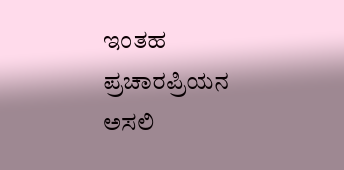ಇಂತಹ ಪ್ರಚಾರಪ್ರಿಯನ ಅಸಲಿ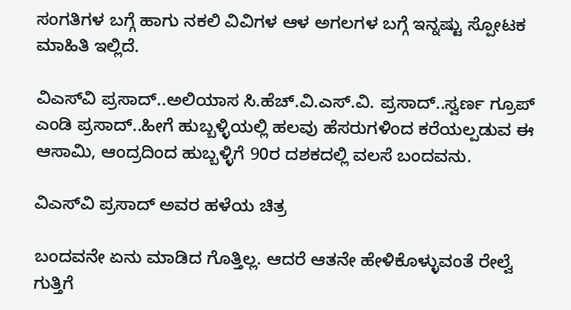ಸಂಗತಿಗಳ ಬಗ್ಗೆ ಹಾಗು ನಕಲಿ ವಿವಿಗಳ ಆಳ ಅಗಲಗಳ ಬಗ್ಗೆ ಇನ್ನಷ್ಟು ಸ್ಪೋಟಕ ಮಾಹಿತಿ ಇಲ್ಲಿದೆ.

ವಿಎಸ್‌ವಿ ಪ್ರಸಾದ್‌..ಅಲಿಯಾಸ ಸಿ.ಹೆಚ್‌.ವಿ.ಎಸ್‌.ವಿ. ಪ್ರಸಾದ್‌..ಸ್ವರ್ಣ ಗ್ರೂಪ್‌ ಎಂಡಿ ಪ್ರಸಾದ್..ಹೀಗೆ ಹುಬ್ಬಳ್ಳಿಯಲ್ಲಿ ಹಲವು ಹೆಸರುಗಳಿಂದ ಕರೆಯಲ್ಪಡುವ ಈ ಆಸಾಮಿ, ಆಂದ್ರದಿಂದ ಹುಬ್ಬಳ್ಳಿಗೆ 90ರ ದಶಕದಲ್ಲಿ ವಲಸೆ ಬಂದವನು.

ವಿಎಸ್‌ವಿ ಪ್ರಸಾದ್‌ ಅವರ ಹಳೆಯ ಚಿತ್ರ

ಬಂದವನೇ ಏನು ಮಾಡಿದ ಗೊತ್ತಿಲ್ಲ. ಆದರೆ ಆತನೇ ಹೇಳಿಕೊಳ್ಳುವಂತೆ ರೇಲ್ವೆ ಗುತ್ತಿಗೆ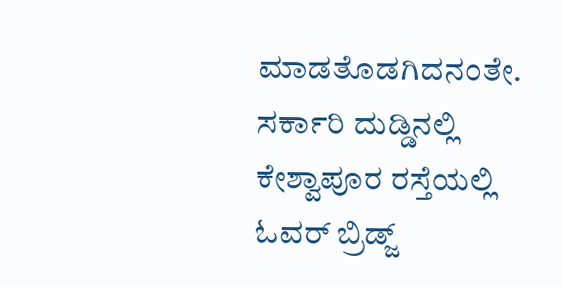ಮಾಡತೊಡಗಿದನಂತೇ. ಸರ್ಕಾರಿ ದುಡ್ಡಿನಲ್ಲಿ ಕೇಶ್ವಾಪೂರ ರಸ್ತೆಯಲ್ಲಿ ಓವರ್‌ ಬ್ರಿಡ್ಜ್‌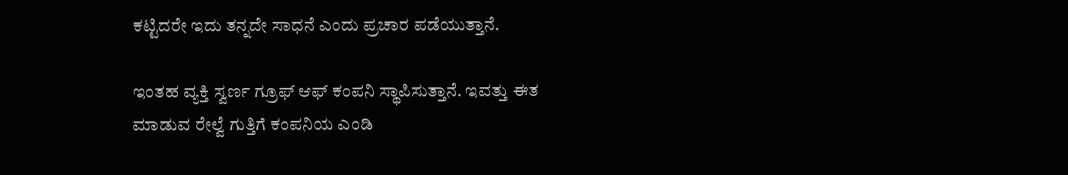ಕಟ್ಟಿದರೇ ಇದು ತನ್ನದೇ ಸಾಧನೆ ಎಂದು ಪ್ರಚಾರ ಪಡೆಯುತ್ತಾನೆ.

ಇಂತಹ ವ್ಯಕ್ತಿ ಸ್ವರ್ಣ ಗ್ರೂಫ್‌ ಆಫ್‌ ಕಂಪನಿ ಸ್ಥಾಪಿಸುತ್ತಾನೆ. ಇವತ್ತು ಈತ ಮಾಡುವ ರೇಲ್ವೆ ಗುತ್ತಿಗೆ ಕಂಪನಿಯ ಎಂಡಿ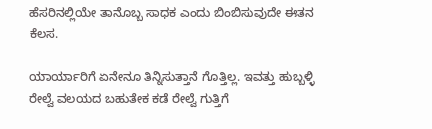ಹೆಸರಿನಲ್ಲಿಯೇ ತಾನೊಬ್ಬ ಸಾಧಕ ಎಂದು ಬಿಂಬಿಸುವುದೇ ಈತನ ಕೆಲಸ.

ಯಾರ್ಯಾರಿಗೆ ಏನೇನೂ ತಿನ್ನಿಸುತ್ತಾನೆ ಗೊತ್ತಿಲ್ಲ. ಇವತ್ತು ಹುಬ್ಬಳ್ಳಿ ರೇಲ್ವೆ ವಲಯದ ಬಹುತೇಕ ಕಡೆ ರೇಲ್ವೆ ಗುತ್ತಿಗೆ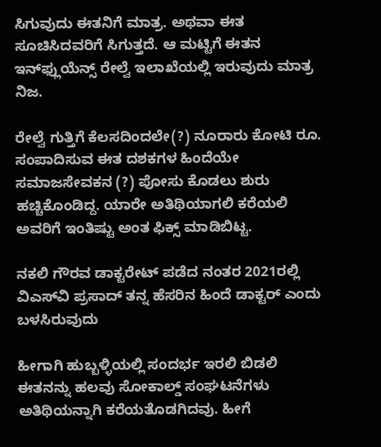ಸಿಗುವುದು ಈತನಿಗೆ ಮಾತ್ರ. ಅಥವಾ ಈತ ಸೂಚಿಸಿದವರಿಗೆ ಸಿಗುತ್ತದೆ. ಆ ಮಟ್ಟಿಗೆ ಈತನ ಇನ್‌ಫ್ಲುಯೆನ್ಸ್‌ ರೇಲ್ವೆ ಇಲಾಖೆಯಲ್ಲಿ ಇರುವುದು ಮಾತ್ರ ನಿಜ.

ರೇಲ್ವೆ ಗುತ್ತಿಗೆ ಕೆಲಸದಿಂದಲೇ(?) ನೂರಾರು ಕೋಟಿ ರೂ. ಸಂಪಾದಿಸುವ ಈತ ದಶಕಗಳ ಹಿಂದೆಯೇ ಸಮಾಜಸೇವಕನ (?) ಪೋಸು ಕೊಡಲು ಶುರು ಹಚ್ಚಿಕೊಂಡಿದ್ದ. ಯಾರೇ ಅತಿಥಿಯಾಗಲಿ ಕರೆಯಲಿ ಅವರಿಗೆ ಇಂತಿಷ್ಟು ಅಂತ ಫಿಕ್ಸ್‌ ಮಾಡಿಬಿಟ್ಟ.

ನಕಲಿ ಗೌರವ ಡಾಕ್ಟರೇಟ್‌ ಪಡೆದ ನಂತರ 2021ರಲ್ಲಿ ವಿಎಸ್‌ವಿ ಪ್ರಸಾದ್‌ ತನ್ನ ಹೆಸರಿನ ಹಿಂದೆ ಡಾಕ್ಟರ್‌ ಎಂದು ಬಳಸಿರುವುದು

ಹೀಗಾಗಿ ಹುಬ್ಬಳ್ಳಿಯಲ್ಲಿ ಸಂದರ್ಭ ಇರಲಿ ಬಿಡಲಿ ಈತನನ್ನು ಹಲವು ಸೋಕಾಲ್ಡ್‌ ಸಂಘಟನೆಗಳು ಅತಿಥಿಯನ್ನಾಗಿ ಕರೆಯತೊಡಗಿದವು. ಹೀಗೆ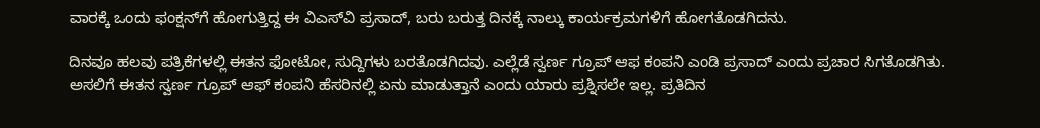ವಾರಕ್ಕೆ ಒಂದು ಫಂಕ್ಷನ್‌ಗೆ ಹೋಗುತ್ತಿದ್ದ ಈ ವಿಎಸ್‌ವಿ ಪ್ರಸಾದ್‌, ಬರು ಬರುತ್ತ ದಿನಕ್ಕೆ ನಾಲ್ಕು ಕಾರ್ಯಕ್ರಮಗಳಿಗೆ ಹೋಗತೊಡಗಿದನು.

ದಿನವೂ ಹಲವು ಪತ್ರಿಕೆಗಳಲ್ಲಿ ಈತನ ಫೋಟೋ, ಸುದ್ದಿಗಳು ಬರತೊಡಗಿದವು. ಎಲ್ಲೆಡೆ ಸ್ವರ್ಣ ಗ್ರೂಪ್‌ ಆಫ ಕಂಪನಿ ಎಂಡಿ ಪ್ರಸಾದ್‌ ಎಂದು ಪ್ರಚಾರ ಸಿಗತೊಡಗಿತು. ಅಸಲಿಗೆ ಈತನ ಸ್ವರ್ಣ ಗ್ರೂಪ್‌ ಆಫ್‌ ಕಂಪನಿ ಹೆಸರಿನಲ್ಲಿ ಏನು ಮಾಡುತ್ತಾನೆ ಎಂದು ಯಾರು ಪ್ರಶ್ನಿಸಲೇ ಇಲ್ಲ. ಪ್ರತಿದಿನ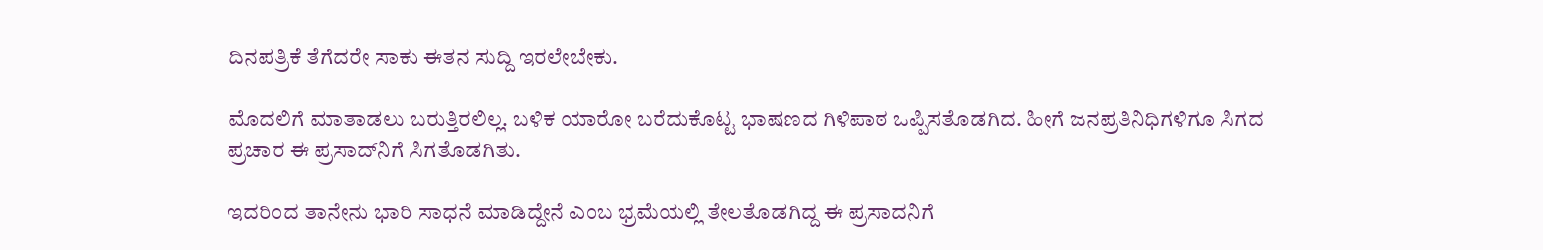ದಿನಪತ್ರಿಕೆ ತೆಗೆದರೇ ಸಾಕು ಈತನ ಸುದ್ದಿ ಇರಲೇಬೇಕು.

ಮೊದಲಿಗೆ ಮಾತಾಡಲು ಬರುತ್ತಿರಲಿಲ್ಲ. ಬಳಿಕ ಯಾರೋ ಬರೆದುಕೊಟ್ಟ ಭಾಷಣದ ಗಿಳಿಪಾಠ ಒಪ್ಪಿಸತೊಡಗಿದ. ಹೀಗೆ ಜನಪ್ರತಿನಿಧಿಗಳಿಗೂ ಸಿಗದ ಪ್ರಚಾರ ಈ ಪ್ರಸಾದ್‌ನಿಗೆ ಸಿಗತೊಡಗಿತು.

ಇದರಿಂದ ತಾನೇನು ಭಾರಿ ಸಾಧನೆ ಮಾಡಿದ್ದೇನೆ ಎಂಬ ಭ್ರಮೆಯಲ್ಲಿ ತೇಲತೊಡಗಿದ್ದ ಈ ಪ್ರಸಾದನಿಗೆ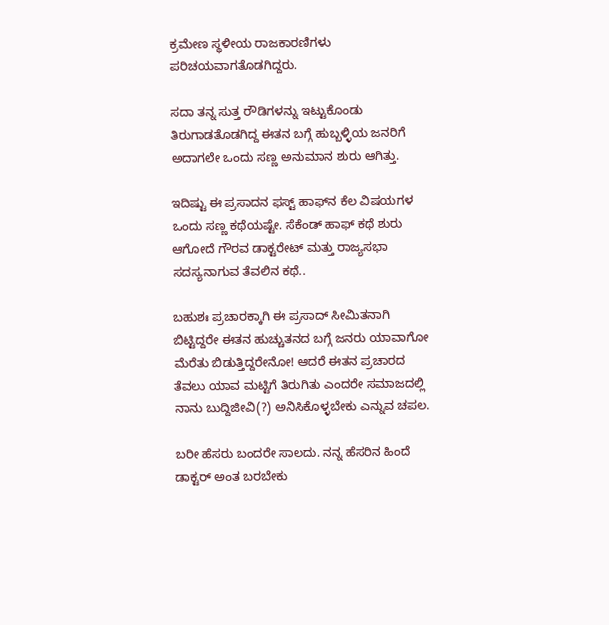ಕ್ರಮೇಣ ಸ್ಥಳೀಯ ರಾಜಕಾರಣಿಗಳು ಪರಿಚಯವಾಗತೊಡಗಿದ್ದರು.

ಸದಾ ತನ್ನ ಸುತ್ತ ರೌಡಿಗಳನ್ನು ಇಟ್ಟುಕೊಂಡು ತಿರುಗಾಡತೊಡಗಿದ್ದ ಈತನ ಬಗ್ಗೆ ಹುಬ್ಬಳ್ಳಿಯ ಜನರಿಗೆ ಅದಾಗಲೇ ಒಂದು ಸಣ್ಣ ಅನುಮಾನ ಶುರು ಆಗಿತ್ತು.

ಇದಿಷ್ಟು ಈ ಪ್ರಸಾದನ ಫಸ್ಟ್‌ ಹಾಫ್‌ನ ಕೆಲ ವಿಷಯಗಳ ಒಂದು ಸಣ್ಣ ಕಥೆಯಷ್ಟೇ. ಸೆಕೆಂಡ್‌ ಹಾಫ್‌ ಕಥೆ ಶುರು ಆಗೋದೆ ಗೌರವ ಡಾಕ್ಟರೇಟ್‌ ಮತ್ತು ರಾಜ್ಯಸಭಾ ಸದಸ್ಯನಾಗುವ ತೆವಲಿನ ಕಥೆ..

ಬಹುಶಃ ಪ್ರಚಾರಕ್ಕಾಗಿ ಈ ಪ್ರಸಾದ್‌ ಸೀಮಿತನಾಗಿ ಬಿಟ್ಟಿದ್ದರೇ ಈತನ ಹುಚ್ಚುತನದ ಬಗ್ಗೆ ಜನರು ಯಾವಾಗೋ ಮೆರೆತು ಬಿಡುತ್ತಿದ್ದರೇನೋ! ಆದರೆ ಈತನ ಪ್ರಚಾರದ ತೆವಲು ಯಾವ ಮಟ್ಟಿಗೆ ತಿರುಗಿತು ಎಂದರೇ ಸಮಾಜದಲ್ಲಿ ನಾನು ಬುದ್ದಿಜೀವಿ(?) ಅನಿಸಿಕೊಳ್ಳಬೇಕು ಎನ್ನುವ ಚಪಲ.

ಬರೀ ಹೆಸರು ಬಂದರೇ ಸಾಲದು. ನನ್ನ ಹೆಸರಿನ ಹಿಂದೆ ಡಾಕ್ಟರ್‌ ಅಂತ ಬರಬೇಕು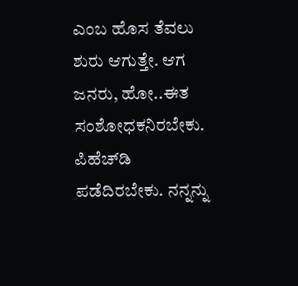ಎಂಬ ಹೊಸ ತೆವಲು ಶುರು ಆಗುತ್ತೇ. ಆಗ ಜನರು, ಹೋ..ಈತ ಸಂಶೋಧಕನಿರಬೇಕು. ಪಿಹೆಚ್‌ಡಿ ಪಡೆದಿರಬೇಕು. ನನ್ನನ್ನು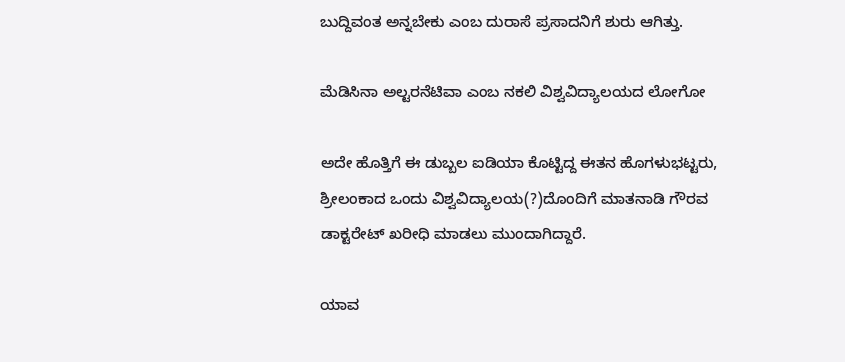ಬುದ್ದಿವಂತ ಅನ್ನಬೇಕು ಎಂಬ ದುರಾಸೆ ಪ್ರಸಾದನಿಗೆ ಶುರು ಆಗಿತ್ತು.

ಮೆಡಿಸಿನಾ ಅಲ್ಟರನೆಟಿವಾ ಎಂಬ ನಕಲಿ ವಿಶ್ವವಿದ್ಯಾಲಯದ ಲೋಗೋ

ಅದೇ ಹೊತ್ತಿಗೆ ಈ ಡುಬ್ಬಲ ಐಡಿಯಾ ಕೊಟ್ಟಿದ್ದ ಈತನ ಹೊಗಳುಭಟ್ಟರು, ಶ್ರೀಲಂಕಾದ ಒಂದು ವಿಶ್ವವಿದ್ಯಾಲಯ(?)ದೊಂದಿಗೆ ಮಾತನಾಡಿ ಗೌರವ ಡಾಕ್ಟರೇಟ್‌ ಖರೀಧಿ ಮಾಡಲು ಮುಂದಾಗಿದ್ದಾರೆ.

ಯಾವ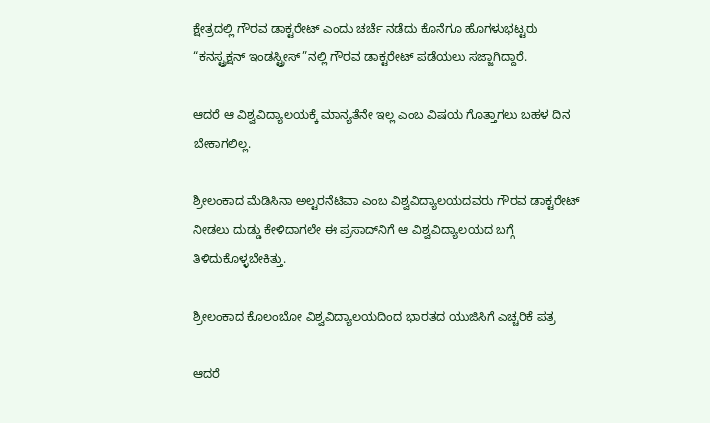ಕ್ಷೇತ್ರದಲ್ಲಿ ಗೌರವ ಡಾಕ್ಟರೇಟ್‌ ಎಂದು ಚರ್ಚೆ ನಡೆದು ಕೊನೆಗೂ ಹೊಗಳುಭಟ್ಟರು “ಕನಸ್ಟ್ರಕ್ಷನ್‌ ಇಂಡಸ್ಟ್ರೀಸ್‌”ನಲ್ಲಿ ಗೌರವ ಡಾಕ್ಟರೇಟ್‌ ಪಡೆಯಲು ಸಜ್ಜಾಗಿದ್ದಾರೆ.

ಆದರೆ ಆ ವಿಶ್ವವಿದ್ಯಾಲಯಕ್ಕೆ ಮಾನ್ಯತೆನೇ ಇಲ್ಲ ಎಂಬ ವಿಷಯ ಗೊತ್ತಾಗಲು ಬಹಳ ದಿನ ಬೇಕಾಗಲಿಲ್ಲ.

ಶ್ರೀಲಂಕಾದ ಮೆಡಿಸಿನಾ ಅಲ್ಟರನೆಟಿವಾ ಎಂಬ ವಿಶ್ವವಿದ್ಯಾಲಯದವರು ಗೌರವ ಡಾಕ್ಟರೇಟ್‌ ನೀಡಲು ದುಡ್ಡು ಕೇಳಿದಾಗಲೇ ಈ ಪ್ರಸಾದ್‌ನಿಗೆ ಆ ವಿಶ್ವವಿದ್ಯಾಲಯದ ಬಗ್ಗೆ ತಿಳಿದುಕೊಳ್ಳಬೇಕಿತ್ತು.

ಶ್ರೀಲಂಕಾದ ಕೊಲಂಬೋ ವಿಶ್ವವಿದ್ಯಾಲಯದಿಂದ ಭಾರತದ ಯುಜಿಸಿಗೆ ಎಚ್ಚರಿಕೆ ಪತ್ರ

ಆದರೆ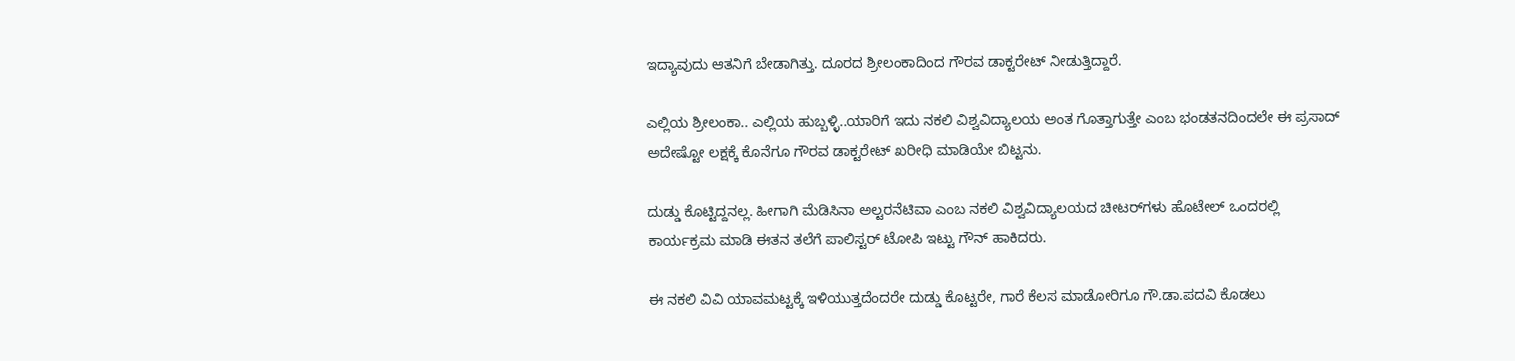ಇದ್ಯಾವುದು ಆತನಿಗೆ ಬೇಡಾಗಿತ್ತು. ದೂರದ ಶ್ರೀಲಂಕಾದಿಂದ ಗೌರವ ಡಾಕ್ಟರೇಟ್‌ ನೀಡುತ್ತಿದ್ದಾರೆ.

ಎಲ್ಲಿಯ ಶ್ರೀಲಂಕಾ.. ಎಲ್ಲಿಯ ಹುಬ್ಬಳ್ಳಿ..ಯಾರಿಗೆ ಇದು ನಕಲಿ ವಿಶ್ವವಿದ್ಯಾಲಯ ಅಂತ ಗೊತ್ತಾಗುತ್ತೇ ಎಂಬ ಭಂಡತನದಿಂದಲೇ ಈ ಪ್ರಸಾದ್‌ ಅದೇಷ್ಟೋ ಲಕ್ಷಕ್ಕೆ ಕೊನೆಗೂ ಗೌರವ ಡಾಕ್ಟರೇಟ್‌ ಖರೀಧಿ ಮಾಡಿಯೇ ಬಿಟ್ಟನು.

ದುಡ್ಡು ಕೊಟ್ಟಿದ್ದನಲ್ಲ. ಹೀಗಾಗಿ ಮೆಡಿಸಿನಾ ಅಲ್ಟರನೆಟಿವಾ ಎಂಬ ನಕಲಿ ವಿಶ್ವವಿದ್ಯಾಲಯದ ಚೀಟರ್‌ಗಳು ಹೊಟೇಲ್‌ ಒಂದರಲ್ಲಿ ಕಾರ್ಯಕ್ರಮ ಮಾಡಿ ಈತನ ತಲೆಗೆ ಪಾಲಿಸ್ಟರ್‌ ಟೋಪಿ ಇಟ್ಟು ಗೌನ್‌ ಹಾಕಿದರು.

ಈ ನಕಲಿ ವಿವಿ ಯಾವಮಟ್ಟಕ್ಕೆ ಇಳಿಯುತ್ತದೆಂದರೇ ದುಡ್ಡು ಕೊಟ್ಟರೇ, ಗಾರೆ ಕೆಲಸ ಮಾಡೋರಿಗೂ ಗೌ.ಡಾ.ಪದವಿ ಕೊಡಲು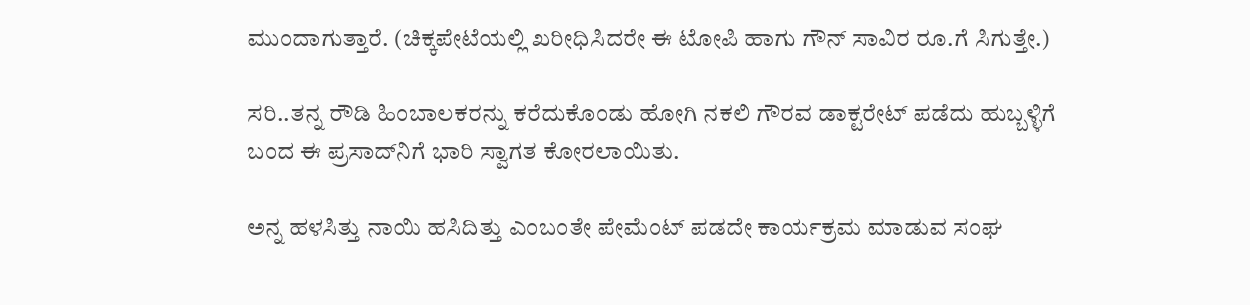ಮುಂದಾಗುತ್ತಾರೆ. (ಚಿಕ್ಕಪೇಟೆಯಲ್ಲಿ ಖರೀಧಿಸಿದರೇ ಈ ಟೋಪಿ ಹಾಗು ಗೌನ್‌ ಸಾವಿರ ರೂ.ಗೆ ಸಿಗುತ್ತೇ.)

ಸರಿ..ತನ್ನ ರೌಡಿ ಹಿಂಬಾಲಕರನ್ನು ಕರೆದುಕೊಂಡು ಹೋಗಿ ನಕಲಿ ಗೌರವ ಡಾಕ್ಟರೇಟ್‌ ಪಡೆದು ಹುಬ್ಬಳ್ಳಿಗೆ ಬಂದ ಈ ಪ್ರಸಾದ್‌ನಿಗೆ ಭಾರಿ ಸ್ವಾಗತ ಕೋರಲಾಯಿತು.

ಅನ್ನ ಹಳಸಿತ್ತು ನಾಯಿ ಹಸಿದಿತ್ತು ಎಂಬಂತೇ ಪೇಮೆಂಟ್‌ ಪಡದೇ ಕಾರ್ಯಕ್ರಮ ಮಾಡುವ ಸಂಘ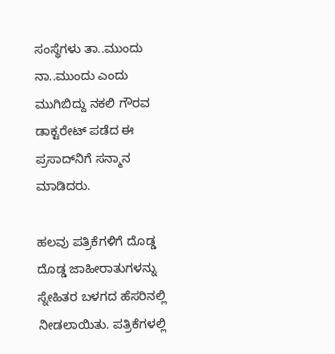ಸಂಸ್ಥೆಗಳು ತಾ..ಮುಂದು ನಾ..ಮುಂದು ಎಂದು ಮುಗಿಬಿದ್ದು ನಕಲಿ ಗೌರವ ಡಾಕ್ಟರೇಟ್‌ ಪಡೆದ ಈ ಪ್ರಸಾದ್‌ನಿಗೆ ಸನ್ಮಾನ ಮಾಡಿದರು.

ಹಲವು ಪತ್ರಿಕೆಗಳಿಗೆ ದೊಡ್ಡ ದೊಡ್ಡ ಜಾಹೀರಾತುಗಳನ್ನು ಸ್ನೇಹಿತರ ಬಳಗದ ಹೆಸರಿನಲ್ಲಿ ನೀಡಲಾಯಿತು. ಪತ್ರಿಕೆಗಳಲ್ಲಿ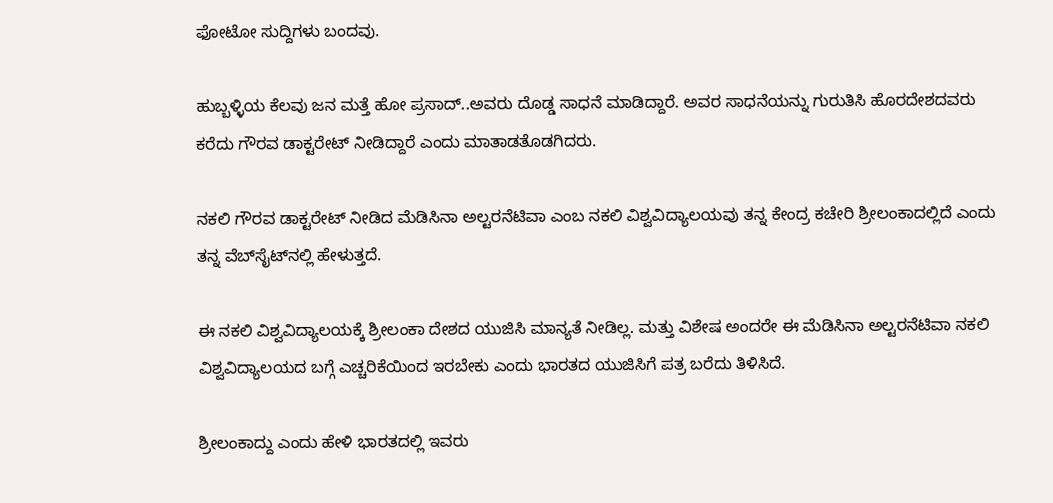ಫೋಟೋ ಸುದ್ದಿಗಳು ಬಂದವು.

ಹುಬ್ಬಳ್ಳಿಯ ಕೆಲವು ಜನ ಮತ್ತೆ ಹೋ ಪ್ರಸಾದ್‌..ಅವರು ದೊಡ್ಡ ಸಾಧನೆ ಮಾಡಿದ್ದಾರೆ. ಅವರ ಸಾಧನೆಯನ್ನು ಗುರುತಿಸಿ ಹೊರದೇಶದವರು ಕರೆದು ಗೌರವ ಡಾಕ್ಟರೇಟ್‌ ನೀಡಿದ್ದಾರೆ ಎಂದು ಮಾತಾಡತೊಡಗಿದರು.

ನಕಲಿ ಗೌರವ ಡಾಕ್ಟರೇಟ್‌ ನೀಡಿದ ಮೆಡಿಸಿನಾ ಅಲ್ಟರನೆಟಿವಾ ಎಂಬ ನಕಲಿ ವಿಶ್ವವಿದ್ಯಾಲಯವು ತನ್ನ ಕೇಂದ್ರ ಕಚೇರಿ ಶ್ರೀಲಂಕಾದಲ್ಲಿದೆ ಎಂದು ತನ್ನ ವೆಬ್‌ಸೈಟ್‌ನಲ್ಲಿ ಹೇಳುತ್ತದೆ.

ಈ ನಕಲಿ ವಿಶ್ವವಿದ್ಯಾಲಯಕ್ಕೆ ಶ್ರೀಲಂಕಾ ದೇಶದ ಯುಜಿಸಿ ಮಾನ್ಯತೆ ನೀಡಿಲ್ಲ. ಮತ್ತು ವಿಶೇಷ ಅಂದರೇ ಈ ಮೆಡಿಸಿನಾ ಅಲ್ಟರನೆಟಿವಾ ನಕಲಿ ವಿಶ್ವವಿದ್ಯಾಲಯದ ಬಗ್ಗೆ ಎಚ್ಚರಿಕೆಯಿಂದ ಇರಬೇಕು ಎಂದು ಭಾರತದ ಯುಜಿಸಿಗೆ ಪತ್ರ ಬರೆದು ತಿಳಿಸಿದೆ.

ಶ್ರೀಲಂಕಾದ್ದು ಎಂದು ಹೇಳಿ ಭಾರತದಲ್ಲಿ ಇವರು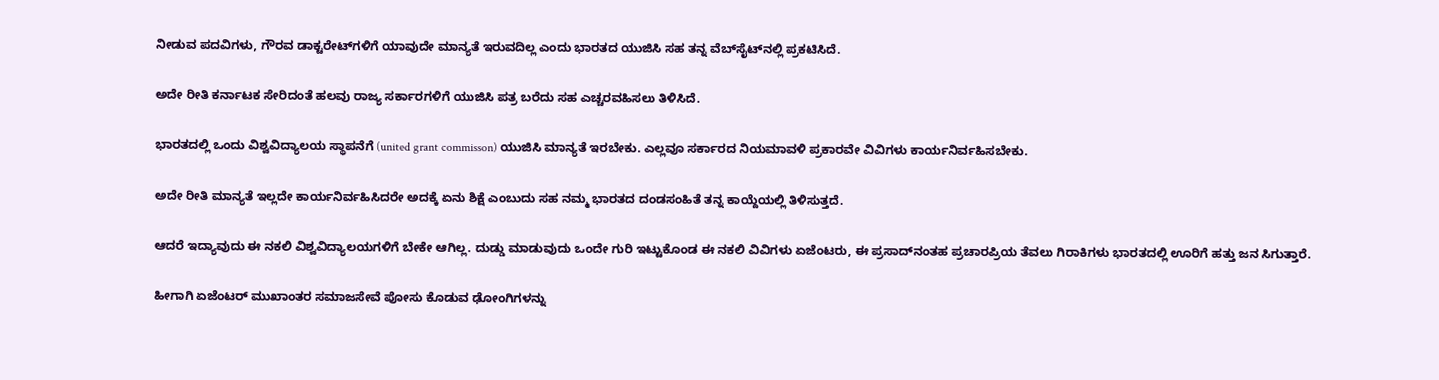ನೀಡುವ ಪದವಿಗಳು, ಗೌರವ ಡಾಕ್ಟರೇಟ್‌ಗಳಿಗೆ ಯಾವುದೇ ಮಾನ್ಯತೆ ಇರುವದಿಲ್ಲ ಎಂದು ಭಾರತದ ಯುಜಿಸಿ ಸಹ ತನ್ನ ವೆಬ್‌ಸೈಟ್‌ನಲ್ಲಿ ಪ್ರಕಟಿಸಿದೆ.

ಅದೇ ರೀತಿ ಕರ್ನಾಟಕ ಸೇರಿದಂತೆ ಹಲವು ರಾಜ್ಯ ಸರ್ಕಾರಗಳಿಗೆ ಯುಜಿಸಿ ಪತ್ರ ಬರೆದು ಸಹ ಎಚ್ಚರವಹಿಸಲು ತಿಳಿಸಿದೆ.

ಭಾರತದಲ್ಲಿ ಒಂದು ವಿಶ್ವವಿದ್ಯಾಲಯ ಸ್ಥಾಪನೆಗೆ (united grant commisson) ಯುಜಿಸಿ ಮಾನ್ಯತೆ ಇರಬೇಕು. ಎಲ್ಲವೂ ಸರ್ಕಾರದ ನಿಯಮಾವಳಿ ಪ್ರಕಾರವೇ ವಿವಿಗಳು ಕಾರ್ಯನಿರ್ವಹಿಸಬೇಕು.

ಅದೇ ರೀತಿ ಮಾನ್ಯತೆ ಇಲ್ಲದೇ ಕಾರ್ಯನಿರ್ವಹಿಸಿದರೇ ಅದಕ್ಕೆ ಏನು ಶಿಕ್ಷೆ ಎಂಬುದು ಸಹ ನಮ್ಮ ಭಾರತದ ದಂಡಸಂಹಿತೆ ತನ್ನ ಕಾಯ್ದೆಯಲ್ಲಿ ತಿಳಿಸುತ್ತದೆ.

ಆದರೆ ಇದ್ಯಾವುದು ಈ ನಕಲಿ ವಿಶ್ವವಿದ್ಯಾಲಯಗಳಿಗೆ ಬೇಕೇ ಆಗಿಲ್ಲ. ದುಡ್ಡು ಮಾಡುವುದು ಒಂದೇ ಗುರಿ ಇಟ್ಟುಕೊಂಡ ಈ ನಕಲಿ ವಿವಿಗಳು ಏಜೆಂಟರು, ಈ ಪ್ರಸಾದ್‌ನಂತಹ ಪ್ರಚಾರಪ್ರಿಯ ತೆವಲು ಗಿರಾಕಿಗಳು ಭಾರತದಲ್ಲಿ ಊರಿಗೆ ಹತ್ತು ಜನ ಸಿಗುತ್ತಾರೆ.

ಹೀಗಾಗಿ ಏಜೆಂಟರ್‌ ಮುಖಾಂತರ ಸಮಾಜಸೇವೆ ಪೋಸು ಕೊಡುವ ಢೋಂಗಿಗಳನ್ನು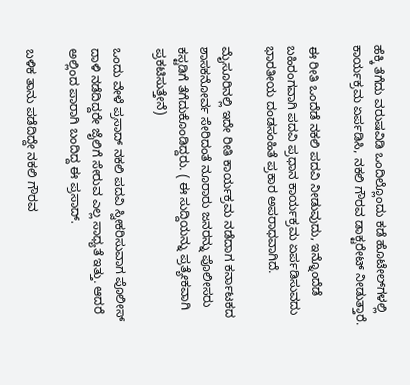ಹೆಕ್ಕಿ ತೆಗೆದು ವರುಷವಿಡಿ ಒಂದಿಲ್ಲೊಂದು ಕಡೆ ಹೊಟೇಲ್‌ಗಳಲ್ಲಿ ಕಾರ್ಯಕ್ರಮ ಏರ್ಪಡಿಸಿ, ನಕಲಿ ಗೌರವ ಡಾಕ್ಟರೇಟ್‌ ನೀಡುತ್ತಾರೆ.

ಈ ರೀತಿ ಒಂದೆಡೆ ನಕಲಿ ಪದವಿ ನೀಡುವುದು, ಇನ್ನೊಂದೆಡೆ ಬಹಿರಂಗವಾಗಿ ಪದವಿ ಪ್ರಧಾನ ಕಾರ್ಯಕ್ರಮ ಏರ್ಪಡಿಸುವದು ಭಾರತೀಯ ದಂಡಸಂಹಿತೆ ಪ್ರಕಾರ ಅಪರಾಧವಾಗಿದೆ.

ಮೈಸೂರಿನಲ್ಲಿ ಇದೇ ರೀತಿ ಕಾರ್ಯಕ್ರಮ ನಡೆದಾಗ ಕರ್ನಾಟಕದ ಶಾಸಕನೋರ್ವ ಸೇರಿದಂತೆ ನೂರಾರು ಜನರನ್ನು ಪೊಲೀಸರು ಕಸ್ಟಡಿಗೆ ತೆಗೆದುಕೊಂಡಿದ್ದರು. ( ಈ ಸುದ್ದಿಯನ್ನು ಪ್ರತ್ಯೇಕವಾಗಿ ಪ್ರಕಟಿಸುತ್ತೇನೆ)

ಒಂದು ವೇಳೆ ಪ್ರಸಾದ್‌ ನಕಲಿ ಪದವಿ ಸ್ವೀಕರಿಸುವಾಗ ಪೊಲೀಸ್‌ ದಾಳಿ ನಡೆದಿದ್ದರೇ ಜೈಲಿಗೆ ಸೇರುವ ಎಲ್ಲ ಸಾಧ್ಯತೆ ಇತ್ತು. ಆದರೆ ಅಲ್ಲಿಂದ ಪಾರಾಗಿ ಬಂದಿದ್ದ ಈ ಪ್ರಸಾದ್‌.

ಬಳಿಕ ತಾನು ಪಡೆದಿದ್ದೇ ನಕಲಿ ಗೌರವ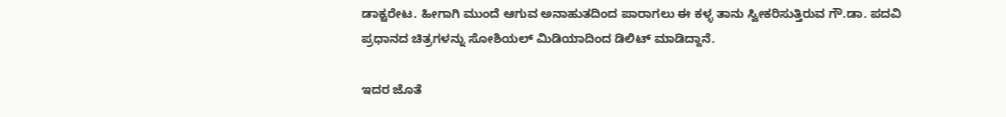ಡಾಕ್ಟರೇಟ. ಹೀಗಾಗಿ ಮುಂದೆ ಆಗುವ ಅನಾಹುತದಿಂದ ಪಾರಾಗಲು ಈ ಕಳ್ಳ ತಾನು ಸ್ವೀಕರಿಸುತ್ತಿರುವ ಗೌ.ಡಾ. ಪದವಿ ಪ್ರಧಾನದ ಚಿತ್ರಗಳನ್ನು ಸೋಶಿಯಲ್‌ ಮಿಡಿಯಾದಿಂದ ಡಿಲಿಟ್‌ ಮಾಡಿದ್ದಾನೆ.

ಇದರ ಜೊತೆ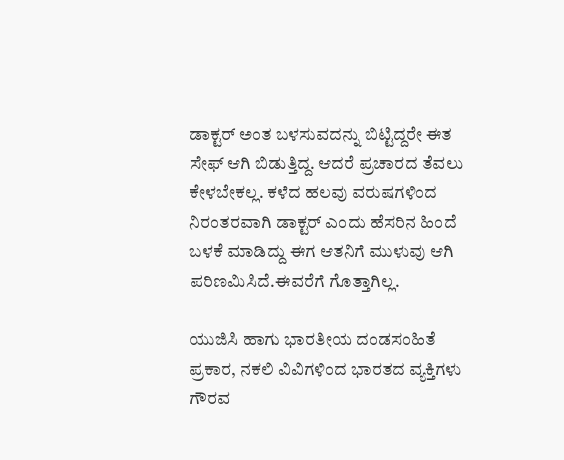ಡಾಕ್ಟರ್‌ ಅಂತ ಬಳಸುವದನ್ನು ಬಿಟ್ಟಿದ್ದರೇ ಈತ ಸೇಫ್‌ ಆಗಿ ಬಿಡುತ್ತಿದ್ದ. ಆದರೆ ಪ್ರಚಾರದ ತೆವಲು ಕೇಳಬೇಕಲ್ಲ. ಕಳೆದ ಹಲವು ವರುಷಗಳಿಂದ ನಿರಂತರವಾಗಿ ಡಾಕ್ಟರ್‌ ಎಂದು ಹೆಸರಿನ ಹಿಂದೆ ಬಳಕೆ ಮಾಡಿದ್ದು ಈಗ ಆತನಿಗೆ ಮುಳುವು ಆಗಿ ಪರಿಣಮಿಸಿದೆ.ಈವರೆಗೆ ಗೊತ್ತಾಗಿಲ್ಲ.

ಯುಜಿಸಿ ಹಾಗು ಭಾರತೀಯ ದಂಡಸಂಹಿತೆ ಪ್ರಕಾರ, ನಕಲಿ ವಿವಿಗಳಿಂದ ಭಾರತದ ವ್ಯಕ್ತಿಗಳು ಗೌರವ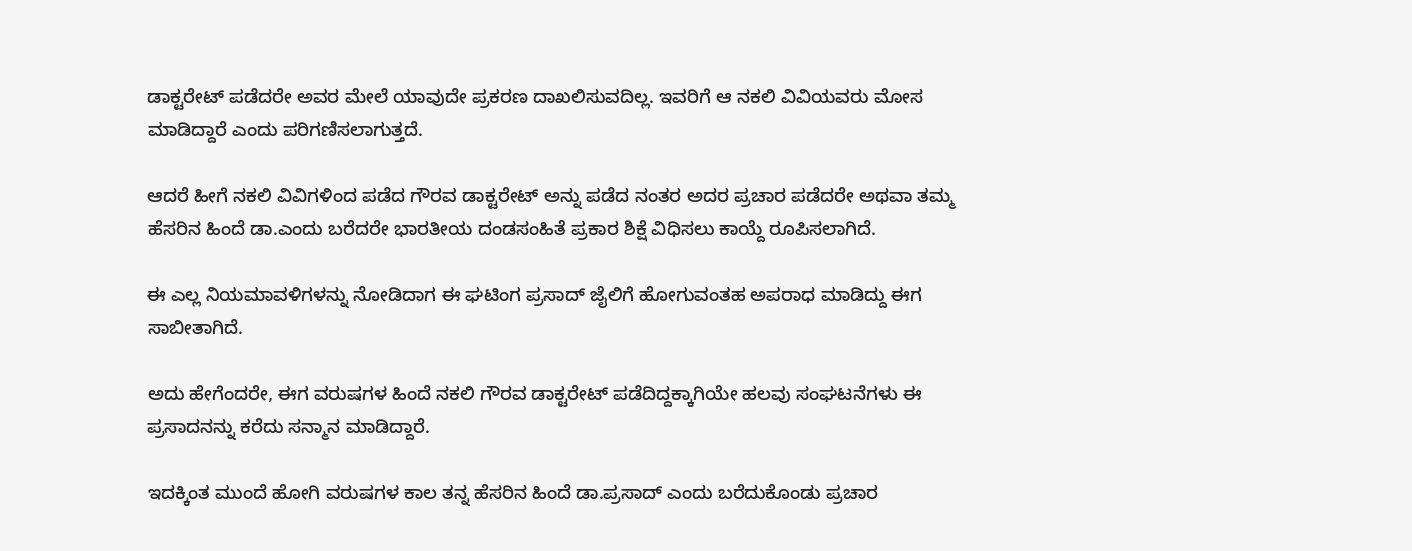ಡಾಕ್ಟರೇಟ್‌ ಪಡೆದರೇ ಅವರ ಮೇಲೆ ಯಾವುದೇ ಪ್ರಕರಣ ದಾಖಲಿಸುವದಿಲ್ಲ. ಇವರಿಗೆ ಆ ನಕಲಿ ವಿವಿಯವರು ಮೋಸ ಮಾಡಿದ್ದಾರೆ ಎಂದು ಪರಿಗಣಿಸಲಾಗುತ್ತದೆ.

ಆದರೆ ಹೀಗೆ ನಕಲಿ ವಿವಿಗಳಿಂದ ಪಡೆದ ಗೌರವ ಡಾಕ್ಟರೇಟ್‌ ಅನ್ನು ಪಡೆದ ನಂತರ ಅದರ ಪ್ರಚಾರ ಪಡೆದರೇ ಅಥವಾ ತಮ್ಮ ಹೆಸರಿನ ಹಿಂದೆ ಡಾ.ಎಂದು ಬರೆದರೇ ಭಾರತೀಯ ದಂಡಸಂಹಿತೆ ಪ್ರಕಾರ ಶಿಕ್ಷೆ ವಿಧಿಸಲು ಕಾಯ್ದೆ ರೂಪಿಸಲಾಗಿದೆ.

ಈ ಎಲ್ಲ ನಿಯಮಾವಳಿಗಳನ್ನು ನೋಡಿದಾಗ ಈ ಘಟಿಂಗ ಪ್ರಸಾದ್‌ ಜೈಲಿಗೆ ಹೋಗುವಂತಹ ಅಪರಾಧ ಮಾಡಿದ್ದು ಈಗ ಸಾಬೀತಾಗಿದೆ.

ಅದು ಹೇಗೆಂದರೇ, ಈಗ ವರುಷಗಳ ಹಿಂದೆ ನಕಲಿ ಗೌರವ ಡಾಕ್ಟರೇಟ್‌ ಪಡೆದಿದ್ದಕ್ಕಾಗಿಯೇ ಹಲವು ಸಂಘಟನೆಗಳು ಈ ಪ್ರಸಾದನನ್ನು ಕರೆದು ಸನ್ಮಾನ ಮಾಡಿದ್ದಾರೆ.

ಇದಕ್ಕಿಂತ ಮುಂದೆ ಹೋಗಿ ವರುಷಗಳ ಕಾಲ ತನ್ನ ಹೆಸರಿನ ಹಿಂದೆ ಡಾ.ಪ್ರಸಾದ್‌ ಎಂದು ಬರೆದುಕೊಂಡು ಪ್ರಚಾರ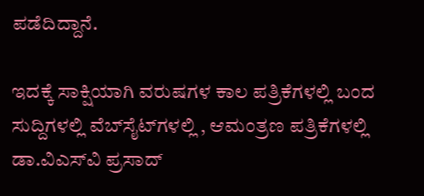ಪಡೆದಿದ್ದಾನೆ.

ಇದಕ್ಕೆ ಸಾಕ್ಷಿಯಾಗಿ ವರುಷಗಳ ಕಾಲ ಪತ್ರಿಕೆಗಳಲ್ಲಿ ಬಂದ ಸುದ್ದಿಗಳಲ್ಲಿ ವೆಬ್‌ಸೈಟ್‌ಗಳಲ್ಲಿ , ಆಮಂತ್ರಣ ಪತ್ರಿಕೆಗಳಲ್ಲಿ ಡಾ.ವಿಎಸ್‌ವಿ ಪ್ರಸಾದ್‌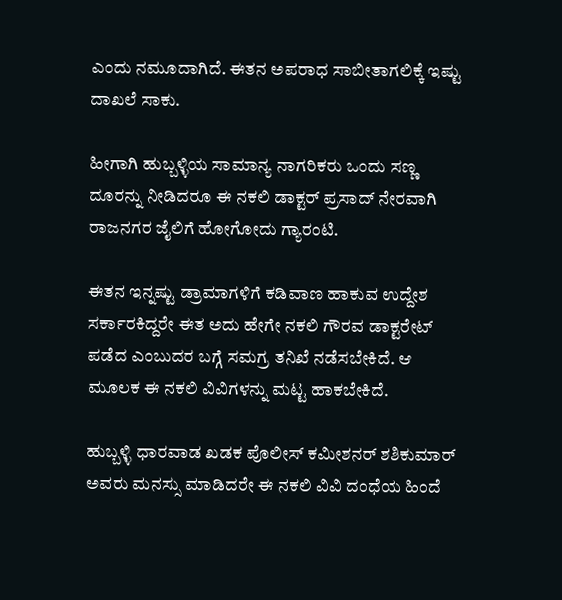ಎಂದು ನಮೂದಾಗಿದೆ. ಈತನ ಅಪರಾಧ ಸಾಬೀತಾಗಲಿಕ್ಕೆ ಇಷ್ಟು ದಾಖಲೆ ಸಾಕು.

ಹೀಗಾಗಿ ಹುಬ್ಬಳ್ಳಿಯ ಸಾಮಾನ್ಯ ನಾಗರಿಕರು ಒಂದು ಸಣ್ಣ ದೂರನ್ನು ನೀಡಿದರೂ ಈ ನಕಲಿ ಡಾಕ್ಟರ್‌ ಪ್ರಸಾದ್‌ ನೇರವಾಗಿ ರಾಜನಗರ ಜೈಲಿಗೆ ಹೋಗೋದು ಗ್ಯಾರಂಟಿ.

ಈತನ ಇನ್ನಷ್ಟು ಡ್ರಾಮಾಗಳಿಗೆ ಕಡಿವಾಣ ಹಾಕುವ ಉದ್ದೇಶ ಸರ್ಕಾರಕಿದ್ದರೇ ಈತ ಅದು ಹೇಗೇ ನಕಲಿ ಗೌರವ ಡಾಕ್ಟರೇಟ್‌ ಪಡೆದ ಎಂಬುದರ ಬಗ್ಗೆ ಸಮಗ್ರ ತನಿಖೆ ನಡೆಸಬೇಕಿದೆ. ಆ ಮೂಲಕ ಈ ನಕಲಿ ವಿವಿಗಳನ್ನು ಮಟ್ಟ ಹಾಕಬೇಕಿದೆ.

ಹುಬ್ಬಳ್ಳಿ ಧಾರವಾಡ ಖಡಕ ಪೊಲೀಸ್‌ ಕಮೀಶನರ್‌ ಶಶಿಕುಮಾರ್‌ ಅವರು ಮನಸ್ಸು ಮಾಡಿದರೇ ಈ ನಕಲಿ ವಿವಿ ದಂಧೆಯ ಹಿಂದೆ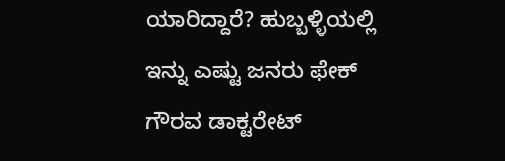ಯಾರಿದ್ದಾರೆ? ಹುಬ್ಬಳ್ಳಿಯಲ್ಲಿ ಇನ್ನು ಎಷ್ಟು ಜನರು ಫೇಕ್‌ ಗೌರವ ಡಾಕ್ಟರೇಟ್‌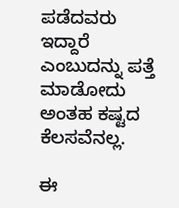ಪಡೆದವರು ಇದ್ದಾರೆ ಎಂಬುದನ್ನು ಪತ್ತೆ ಮಾಡೋದು ಅಂತಹ ಕಷ್ಟದ ಕೆಲಸವೆನಲ್ಲ.

ಈ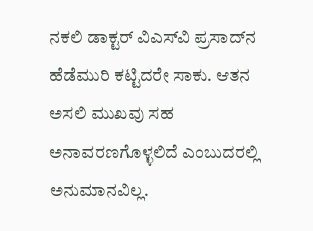ನಕಲಿ ಡಾಕ್ಟರ್‌ ವಿಎಸ್‌ವಿ ಪ್ರಸಾದ್‌ನ ಹೆಡೆಮುರಿ ಕಟ್ಟಿದರೇ ಸಾಕು. ಆತನ ಅಸಲಿ ಮುಖವು ಸಹ ಅನಾವರಣಗೊಳ್ಳಲಿದೆ ಎಂಬುದರಲ್ಲಿ ಅನುಮಾನವಿಲ್ಲ.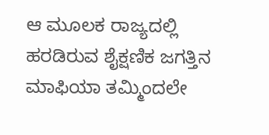ಆ ಮೂಲಕ ರಾಜ್ಯದಲ್ಲಿ ಹರಡಿರುವ ಶೈಕ್ಷಣಿಕ ಜಗತ್ತಿನ ಮಾಫಿಯಾ ತಮ್ಮಿಂದಲೇ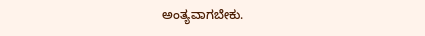ಅಂತ್ಯವಾಗಬೇಕು.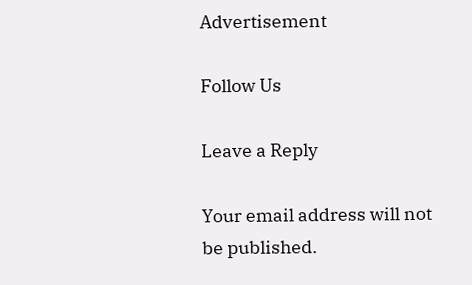Advertisement

Follow Us

Leave a Reply

Your email address will not be published.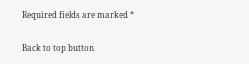Required fields are marked *

Back to top button